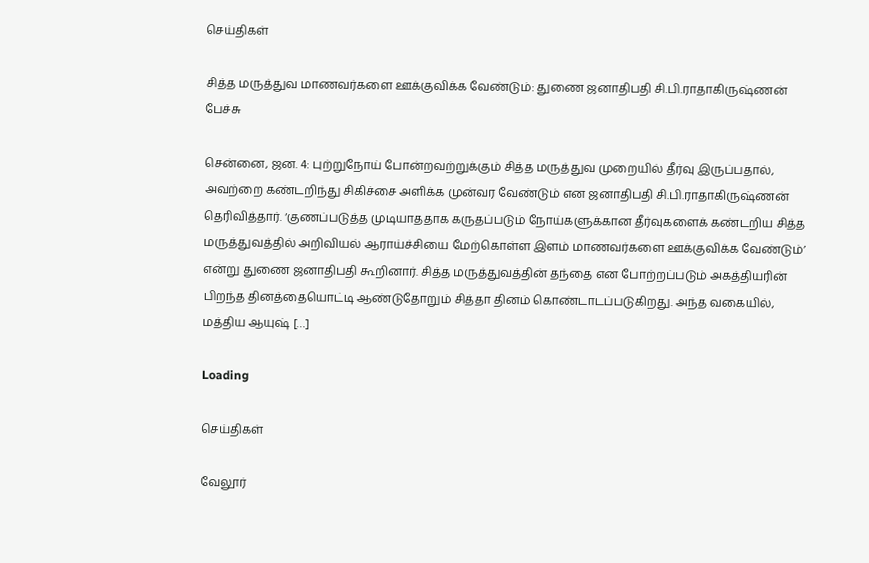செய்திகள்

சித்த மருத்துவ மாணவர்களை ஊக்குவிக்க வேண்டும்: துணை ஜனாதிபதி சி.பி.ராதாகிருஷ்ணன் பேச்சு

சென்னை, ஜன. 4: புற்றுநோய் போன்றவற்றுக்கும் சித்த மருத்துவ முறையில் தீர்வு இருப்பதால், அவற்றை கண்டறிந்து சிகிச்சை அளிக்க முன்வர வேண்டும் என ஜனாதிபதி சி.பி.ராதாகிருஷ்ணன் தெரிவித்தார். ‘குணப்படுத்த முடியாததாக கருதப்படும் நோய்களுக்கான தீர்வுகளைக் கண்டறிய சித்த மருத்துவத்தில் அறிவியல் ஆராய்ச்சியை மேற்கொள்ள இளம் மாணவர்களை ஊக்குவிக்க வேண்டும்’ என்று துணை ஜனாதிபதி கூறினார். சித்த மருத்துவத்தின் தந்தை என போற்றப்படும் அகத்தியரின் பிறந்த தினத்தையொட்டி ஆண்டுதோறும் சித்தா தினம் கொண்டாடப்படுகிறது. அந்த வகையில், மத்திய ஆயுஷ் […]

Loading

செய்திகள்

வேலூர்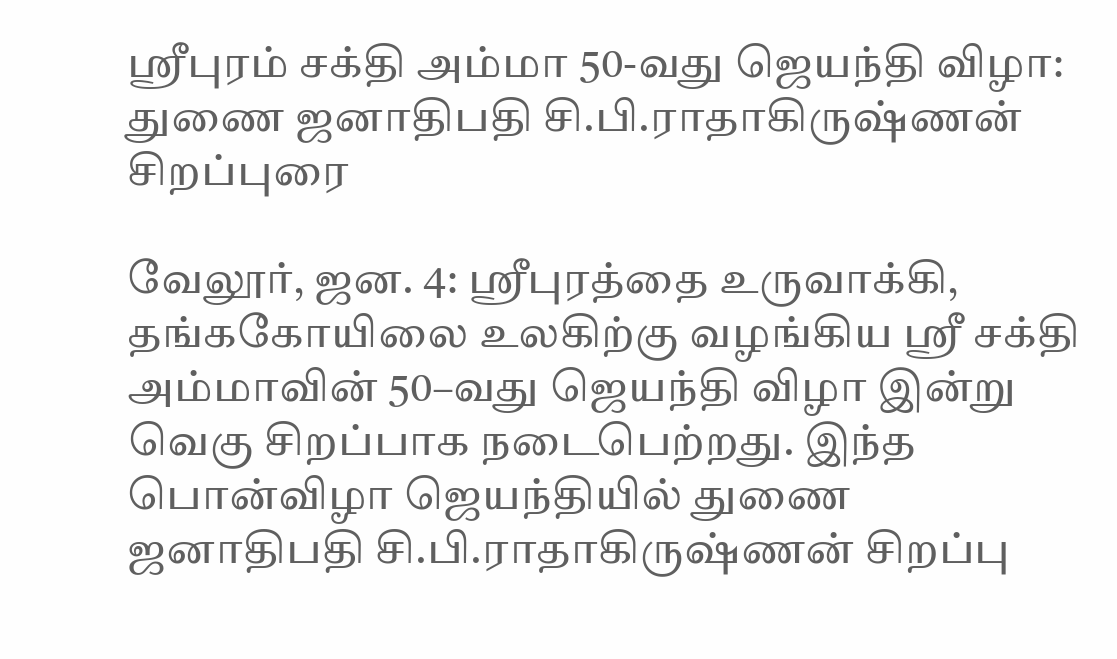ஸ்ரீபுரம் சக்தி அம்மா 50-வது ஜெயந்தி விழா: துணை ஜனாதிபதி சி.பி.ராதாகிருஷ்ணன் சிறப்புரை

வேலூர், ஜன. 4: ஸ்ரீபுரத்தை உருவாக்கி, தங்ககோயிலை உலகிற்கு வழங்கிய ஸ்ரீ சக்தி அம்மாவின் 50–வது ஜெயந்தி விழா இன்று வெகு சிறப்பாக நடைபெற்றது. இந்த பொன்விழா ஜெயந்தியில் துணை ஜனாதிபதி சி.பி.ராதாகிருஷ்ணன் சிறப்பு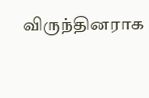விருந்தினராக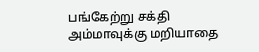பங்கேற்று சக்தி அம்மாவுக்கு மறியாதை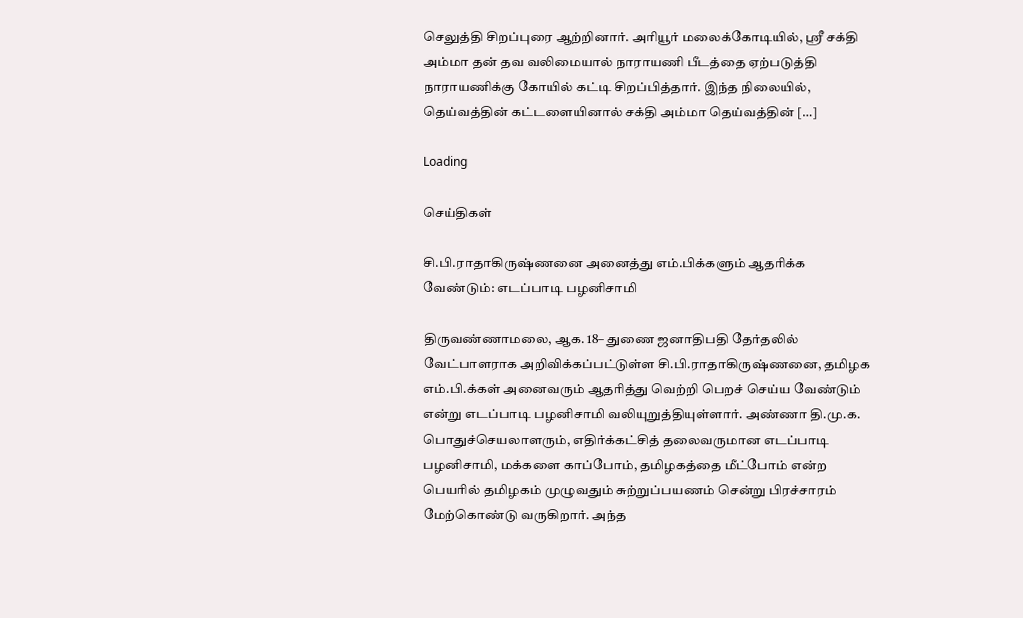செலுத்தி சிறப்புரை ஆற்றினார். அரியூர் மலைக்கோடியில், ஸ்ரீ சக்தி அம்மா தன் தவ வலிமையால் நாராயணி பீடத்தை ஏற்படுத்தி நாராயணிக்கு கோயில் கட்டி சிறப்பித்தார். இந்த நிலையில், தெய்வத்தின் கட்டளையினால் சக்தி அம்மா தெய்வத்தின் […]

Loading

செய்திகள்

சி.பி.ராதாகிருஷ்ணனை அனைத்து எம்.பிக்களும் ஆதரிக்க வேண்டும்: எடப்பாடி பழனிசாமி

திருவண்ணாமலை, ஆக. 18– துணை ஜனாதிபதி தேர்தலில் வேட்பாளராக அறிவிக்கப்பட்டுள்ள சி.பி.ராதாகிருஷ்ணனை, தமிழக எம்.பி.க்கள் அனைவரும் ஆதரித்து வெற்றி பெறச் செய்ய வேண்டும் என்று எடப்பாடி பழனிசாமி வலியுறுத்தியுள்ளார். அண்ணா தி.மு.க. பொதுச்செயலாளரும், எதிர்க்கட்சித் தலைவருமான எடப்பாடி பழனிசாமி, மக்களை காப்போம், தமிழகத்தை மீட்போம் என்ற பெயரில் தமிழகம் முழுவதும் சுற்றுப்பயணம் சென்று பிரச்சாரம் மேற்கொண்டு வருகிறார். அந்த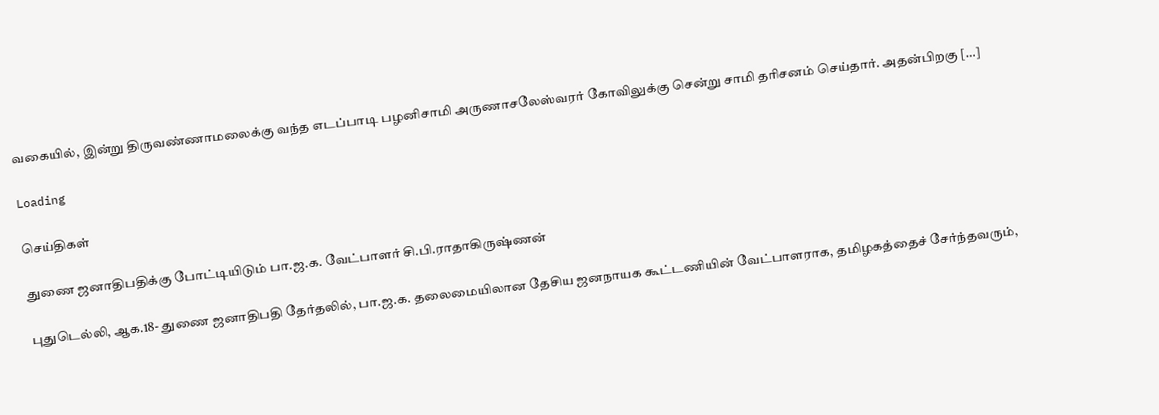வகையில், இன்று திருவண்ணாமலைக்கு வந்த எடப்பாடி பழனிசாமி அருணாசலேஸ்வரர் கோவிலுக்கு சென்று சாமி தரிசனம் செய்தார். அதன்பிறகு […]

Loading

செய்திகள்

துணை ஜனாதிபதிக்கு போட்டியிடும் பா.ஜ.க. வேட்பாளர் சி.பி.ராதாகிருஷ்ணன்

புதுடெல்லி, ஆக.18- துணை ஜனாதிபதி தேர்தலில், பா.ஜ.க. தலைமையிலான தேசிய ஜனநாயக கூட்டணியின் வேட்பாளராக, தமிழகத்தைச் சேர்ந்தவரும்,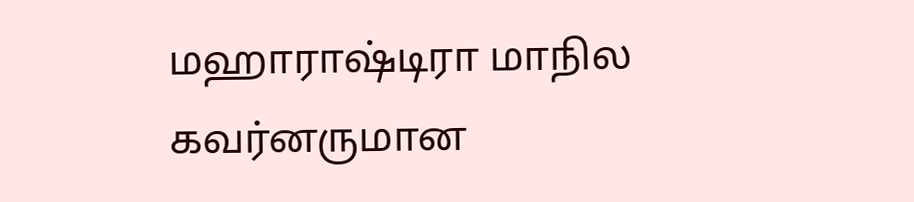மஹாராஷ்டிரா மாநில கவர்னருமான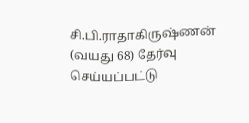சி.பி.ராதாகிருஷ்ணன் (வயது 68) தேர்வு செய்யப்பட்டு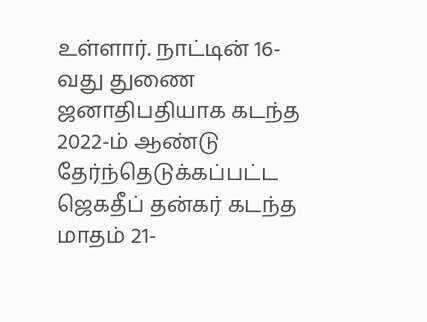உள்ளார். நாட்டின் 16-வது துணை ஜனாதிபதியாக கடந்த 2022-ம் ஆண்டு தேர்ந்தெடுக்கப்பட்ட ஜெகதீப் தன்கர் கடந்த மாதம் 21-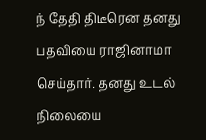ந் தேதி திடீரென தனது பதவியை ராஜினாமா செய்தார். தனது உடல் நிலையை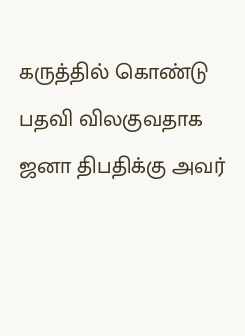கருத்தில் கொண்டு பதவி விலகுவதாக ஜனா திபதிக்கு அவர்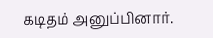கடிதம் அனுப்பினார்.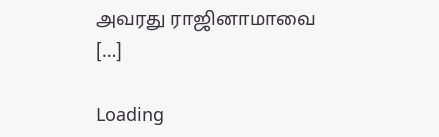அவரது ராஜினாமாவை […]

Loading